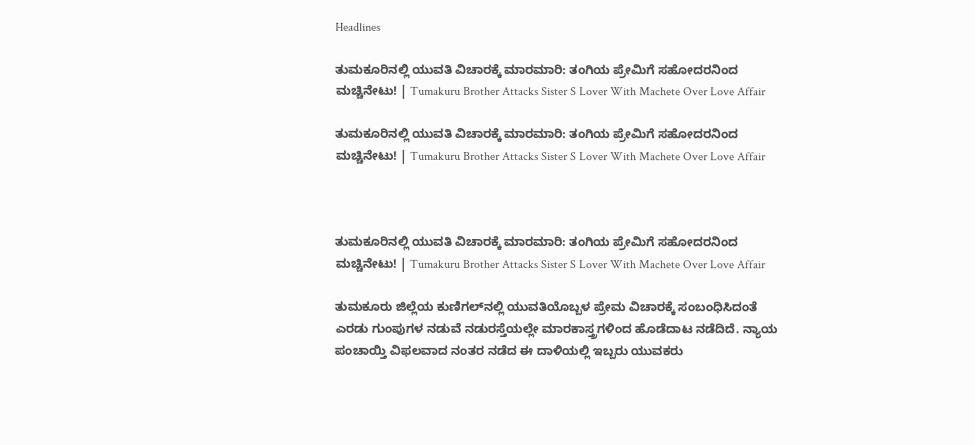Headlines

ತುಮಕೂರಿನಲ್ಲಿ ಯುವತಿ ವಿಚಾರಕ್ಕೆ ಮಾರಮಾರಿ: ತಂಗಿಯ ಪ್ರೇಮಿಗೆ ಸಹೋದರನಿಂದ ಮಚ್ಚಿನೇಟು! | Tumakuru Brother Attacks Sister S Lover With Machete Over Love Affair

ತುಮಕೂರಿನಲ್ಲಿ ಯುವತಿ ವಿಚಾರಕ್ಕೆ ಮಾರಮಾರಿ: ತಂಗಿಯ ಪ್ರೇಮಿಗೆ ಸಹೋದರನಿಂದ ಮಚ್ಚಿನೇಟು! | Tumakuru Brother Attacks Sister S Lover With Machete Over Love Affair



ತುಮಕೂರಿನಲ್ಲಿ ಯುವತಿ ವಿಚಾರಕ್ಕೆ ಮಾರಮಾರಿ: ತಂಗಿಯ ಪ್ರೇಮಿಗೆ ಸಹೋದರನಿಂದ ಮಚ್ಚಿನೇಟು! | Tumakuru Brother Attacks Sister S Lover With Machete Over Love Affair

ತುಮಕೂರು ಜಿಲ್ಲೆಯ ಕುಣಿಗಲ್‌ನಲ್ಲಿ ಯುವತಿಯೊಬ್ಬಳ ಪ್ರೇಮ ವಿಚಾರಕ್ಕೆ ಸಂಬಂಧಿಸಿದಂತೆ ಎರಡು ಗುಂಪುಗಳ ನಡುವೆ ನಡುರಸ್ತೆಯಲ್ಲೇ ಮಾರಕಾಸ್ತ್ರಗಳಿಂದ ಹೊಡೆದಾಟ ನಡೆದಿದೆ. ನ್ಯಾಯ ಪಂಚಾಯ್ತಿ ವಿಫಲವಾದ ನಂತರ ನಡೆದ ಈ ದಾಳಿಯಲ್ಲಿ ಇಬ್ಬರು ಯುವಕರು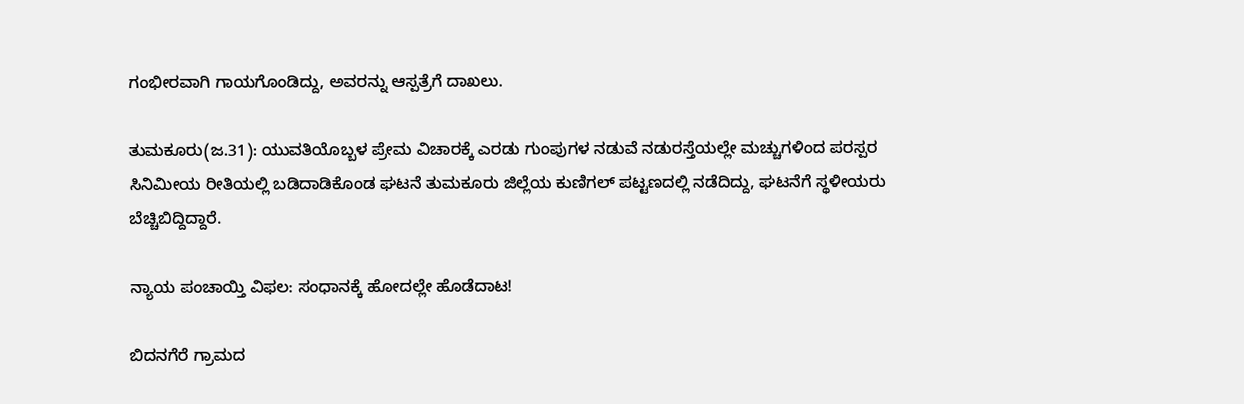ಗಂಭೀರವಾಗಿ ಗಾಯಗೊಂಡಿದ್ದು, ಅವರನ್ನು ಆಸ್ಪತ್ರೆಗೆ ದಾಖಲು.

ತುಮಕೂರು(ಜ.31): ಯುವತಿಯೊಬ್ಬಳ ಪ್ರೇಮ ವಿಚಾರಕ್ಕೆ ಎರಡು ಗುಂಪುಗಳ ನಡುವೆ ನಡುರಸ್ತೆಯಲ್ಲೇ ಮಚ್ಚುಗಳಿಂದ ಪರಸ್ಪರ ಸಿನಿಮೀಯ ರೀತಿಯಲ್ಲಿ ಬಡಿದಾಡಿಕೊಂಡ ಘಟನೆ ತುಮಕೂರು ಜಿಲ್ಲೆಯ ಕುಣಿಗಲ್ ಪಟ್ಟಣದಲ್ಲಿ ನಡೆದಿದ್ದು, ಘಟನೆಗೆ ಸ್ಥಳೀಯರು ಬೆಚ್ಚಿಬಿದ್ದಿದ್ದಾರೆ.

ನ್ಯಾಯ ಪಂಚಾಯ್ತಿ ವಿಫಲ: ಸಂಧಾನಕ್ಕೆ ಹೋದಲ್ಲೇ ಹೊಡೆದಾಟ!

ಬಿದನಗೆರೆ ಗ್ರಾಮದ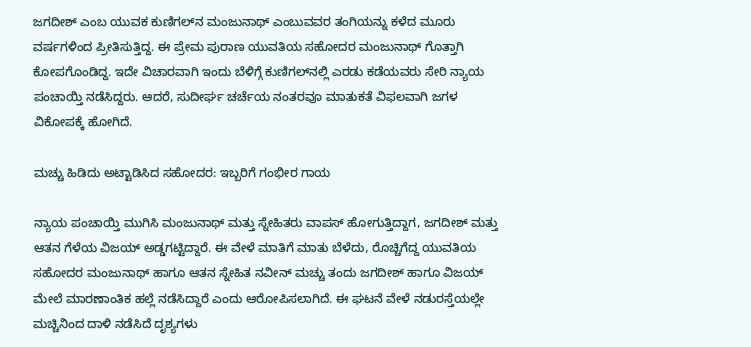ಜಗದೀಶ್ ಎಂಬ ಯುವಕ ಕುಣಿಗಲ್‌ನ ಮಂಜುನಾಥ್ ಎಂಬುವವರ ತಂಗಿಯನ್ನು ಕಳೆದ ಮೂರು ವರ್ಷಗಳಿಂದ ಪ್ರೀತಿಸುತ್ತಿದ್ದ. ಈ ಪ್ರೇಮ ಪುರಾಣ ಯುವತಿಯ ಸಹೋದರ ಮಂಜುನಾಥ್ ಗೊತ್ತಾಗಿ ಕೋಪಗೊಂಡಿದ್ದ. ಇದೇ ವಿಚಾರವಾಗಿ ಇಂದು ಬೆಳಿಗ್ಗೆ ಕುಣಿಗಲ್‌ನಲ್ಲಿ ಎರಡು ಕಡೆಯವರು ಸೇರಿ ನ್ಯಾಯ ಪಂಚಾಯ್ತಿ ನಡೆಸಿದ್ದರು. ಆದರೆ, ಸುದೀರ್ಘ ಚರ್ಚೆಯ ನಂತರವೂ ಮಾತುಕತೆ ವಿಫಲವಾಗಿ ಜಗಳ ವಿಕೋಪಕ್ಕೆ ಹೋಗಿದೆ.

ಮಚ್ಚು ಹಿಡಿದು ಅಟ್ಟಾಡಿಸಿದ ಸಹೋದರ: ಇಬ್ಬರಿಗೆ ಗಂಭೀರ ಗಾಯ

ನ್ಯಾಯ ಪಂಚಾಯ್ತಿ ಮುಗಿಸಿ ಮಂಜುನಾಥ್ ಮತ್ತು ಸ್ನೇಹಿತರು ವಾಪಸ್ ಹೋಗುತ್ತಿದ್ದಾಗ, ಜಗದೀಶ್ ಮತ್ತು ಆತನ ಗೆಳೆಯ ವಿಜಯ್ ಅಡ್ಡಗಟ್ಟಿದ್ದಾರೆ. ಈ ವೇಳೆ ಮಾತಿಗೆ ಮಾತು ಬೆಳೆದು, ರೊಚ್ಚಿಗೆದ್ದ ಯುವತಿಯ ಸಹೋದರ ಮಂಜುನಾಥ್ ಹಾಗೂ ಆತನ ಸ್ನೇಹಿತ ನವೀನ್ ಮಚ್ಚು ತಂದು ಜಗದೀಶ್ ಹಾಗೂ ವಿಜಯ್ ಮೇಲೆ ಮಾರಣಾಂತಿಕ ಹಲ್ಲೆ ನಡೆಸಿದ್ದಾರೆ ಎಂದು ಆರೋಪಿಸಲಾಗಿದೆ. ಈ ಘಟನೆ ವೇಳೆ ನಡುರಸ್ತೆಯಲ್ಲೇ ಮಚ್ಚಿನಿಂದ ದಾಳಿ ನಡೆಸಿದೆ ದೃಶ್ಯಗಳು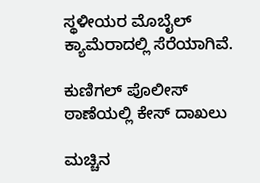ಸ್ಥಳೀಯರ ಮೊಬೈಲ್ ಕ್ಯಾಮೆರಾದಲ್ಲಿ ಸೆರೆಯಾಗಿವೆ.

ಕುಣಿಗಲ್ ಪೊಲೀಸ್ ಠಾಣೆಯಲ್ಲಿ ಕೇಸ್ ದಾಖಲು

ಮಚ್ಚಿನ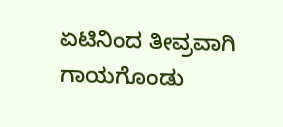ಏಟಿನಿಂದ ತೀವ್ರವಾಗಿ ಗಾಯಗೊಂಡು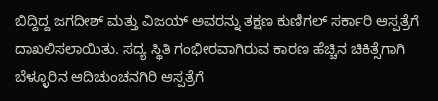ಬಿದ್ದಿದ್ದ ಜಗದೀಶ್ ಮತ್ತು ವಿಜಯ್ ಅವರನ್ನು ತಕ್ಷಣ ಕುಣಿಗಲ್ ಸರ್ಕಾರಿ ಆಸ್ಪತ್ರೆಗೆ ದಾಖಲಿಸಲಾಯಿತು. ಸದ್ಯ ಸ್ಥಿತಿ ಗಂಭೀರವಾಗಿರುವ ಕಾರಣ ಹೆಚ್ಚಿನ ಚಿಕಿತ್ಸೆಗಾಗಿ ಬೆಳ್ಳೂರಿನ ಆದಿಚುಂಚನಗಿರಿ ಆಸ್ಪತ್ರೆಗೆ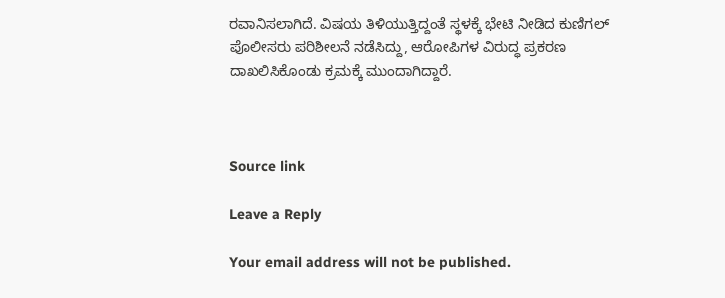ರವಾನಿಸಲಾಗಿದೆ. ವಿಷಯ ತಿಳಿಯುತ್ತಿದ್ದಂತೆ ಸ್ಥಳಕ್ಕೆ ಭೇಟಿ ನೀಡಿದ ಕುಣಿಗಲ್ ಪೊಲೀಸರು ಪರಿಶೀಲನೆ ನಡೆಸಿದ್ದು, ಆರೋಪಿಗಳ ವಿರುದ್ಧ ಪ್ರಕರಣ ದಾಖಲಿಸಿಕೊಂಡು ಕ್ರಮಕ್ಕೆ ಮುಂದಾಗಿದ್ದಾರೆ.



Source link

Leave a Reply

Your email address will not be published.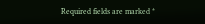Required fields are marked *